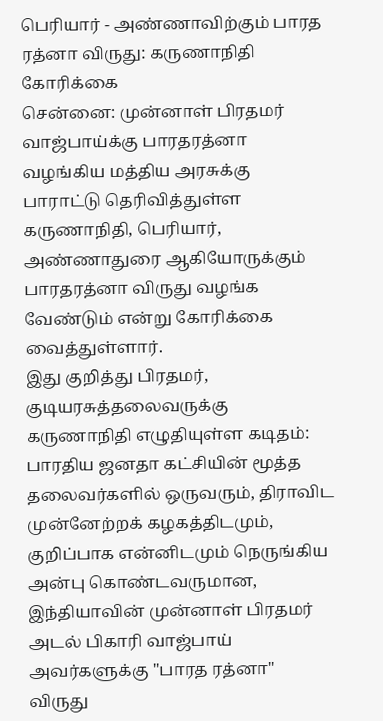பெரியார் - அண்ணாவிற்கும் பாரத ரத்னா விருது: கருணாநிதி கோரிக்கை
சென்னை: முன்னாள் பிரதமர் வாஜ்பாய்க்கு பாரதரத்னா வழங்கிய மத்திய அரசுக்கு பாராட்டு தெரிவித்துள்ள கருணாநிதி, பெரியார், அண்ணாதுரை ஆகியோருக்கும் பாரதரத்னா விருது வழங்க வேண்டும் என்று கோரிக்கை வைத்துள்ளார்.
இது குறித்து பிரதமர், குடியரசுத்தலைவருக்கு கருணாநிதி எழுதியுள்ள கடிதம்:
பாரதிய ஜனதா கட்சியின் மூத்த தலைவர்களில் ஒருவரும், திராவிட முன்னேற்றக் கழகத்திடமும், குறிப்பாக என்னிடமும் நெருங்கிய அன்பு கொண்டவருமான, இந்தியாவின் முன்னாள் பிரதமர் அடல் பிகாரி வாஜ்பாய் அவர்களுக்கு "பாரத ரத்னா" விருது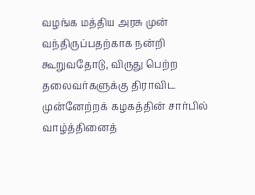வழங்க மத்திய அரசு முன் வந்திருப்பதற்காக நன்றி கூறுவதோடு, விருது பெற்ற தலைவர்களுக்கு திராவிட முன்னேற்றக் கழகத்தின் சார்பில் வாழ்த்தினைத்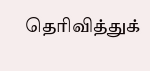தெரிவித்துக்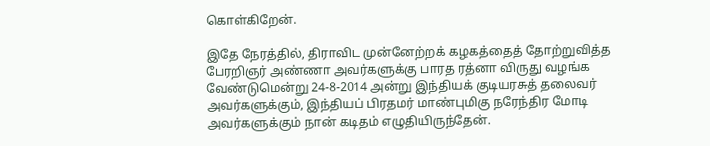கொள்கிறேன்.

இதே நேரத்தில், திராவிட முன்னேற்றக் கழகத்தைத் தோற்றுவித்த பேரறிஞர் அண்ணா அவர்களுக்கு பாரத ரத்னா விருது வழங்க வேண்டுமென்று 24-8-2014 அன்று இந்தியக் குடியரசுத் தலைவர் அவர்களுக்கும், இந்தியப் பிரதமர் மாண்புமிகு நரேந்திர மோடி அவர்களுக்கும் நான் கடிதம் எழுதியிருந்தேன்.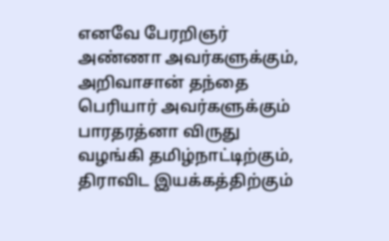எனவே பேரறிஞர் அண்ணா அவர்களுக்கும், அறிவாசான் தந்தை பெரியார் அவர்களுக்கும் பாரதரத்னா விருது வழங்கி தமிழ்நாட்டிற்கும், திராவிட இயக்கத்திற்கும்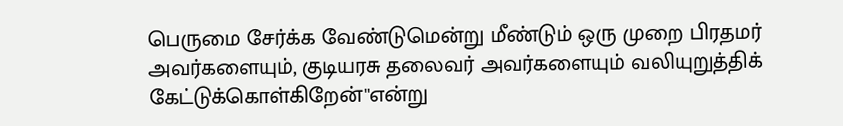பெருமை சேர்க்க வேண்டுமென்று மீண்டும் ஒரு முறை பிரதமர் அவர்களையும், குடியரசு தலைவர் அவர்களையும் வலியுறுத்திக் கேட்டுக்கொள்கிறேன்''என்று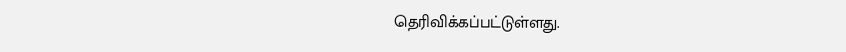தெரிவிக்கப்பட்டுள்ளது.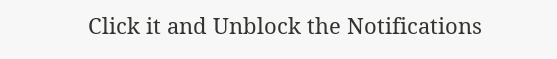Click it and Unblock the Notifications